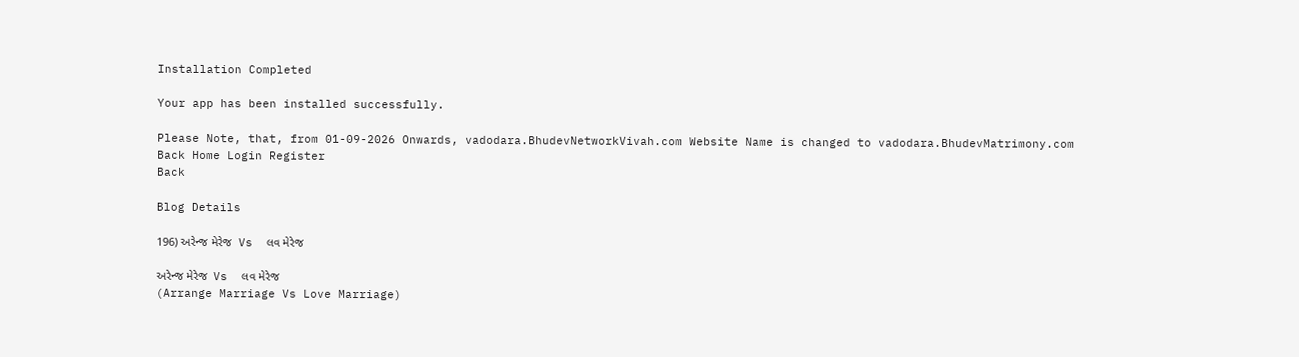Installation Completed

Your app has been installed successfully.

Please Note, that, from 01-09-2026 Onwards, vadodara.BhudevNetworkVivah.com Website Name is changed to vadodara.BhudevMatrimony.com
Back Home Login Register
Back

Blog Details

196) અરેન્જ મેરેજ  Vs  લવ મેરેજ

અરેન્જ મેરેજ  Vs  લવ મેરેજ
(Arrange Marriage Vs Love Marriage)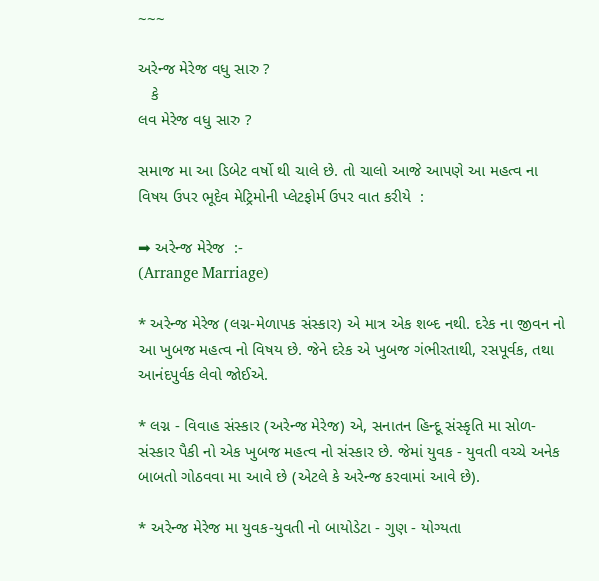~~~

અરેન્જ મેરેજ વધુ સારુ ?
   કે
લવ મેરેજ વધુ સારુ ?

સમાજ મા આ ડિબેટ વર્ષો થી ચાલે છે. તો ચાલો આજે આપણે આ મહત્વ ના વિષય ઉપર ભૂદેવ મેટ્રિમોની પ્લેટફોર્મ ઉપર વાત કરીયે  :

➡ અરેન્જ મેરેજ  :-
(Arrange Marriage)

* અરેન્જ મેરેજ (લગ્ન-મેળાપક સંસ્કાર) એ માત્ર એક શબ્દ નથી. દરેક ના જીવન નો આ ખુબજ મહત્વ નો વિષય છે. જેને દરેક એ ખુબજ ગંભીરતાથી, રસપૂર્વક, તથા આનંદપુર્વક લેવો જોઈએ.

* લગ્ન - વિવાહ સંસ્કાર (અરેન્જ મેરેજ) એ, સનાતન હિન્દૂ સંસ્કૃતિ મા સોળ-સંસ્કાર પૈકી નો એક ખુબજ મહત્વ નો સંસ્કાર છે. જેમાં યુવક - યુવતી વચ્ચે અનેક બાબતો ગોઠવવા મા આવે છે (એટલે કે અરેન્જ કરવામાં આવે છે).

* અરેન્જ મેરેજ મા યુવક-યુવતી નો બાયોડેટા - ગુણ - યોગ્યતા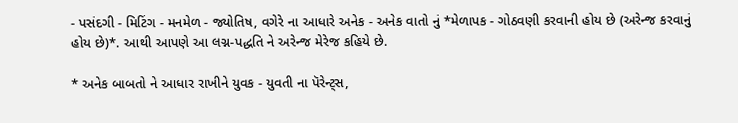- પસંદગી - મિટિંગ - મનમેળ - જ્યોતિષ, વગેરે ના આધારે અનેક - અનેક વાતો નું *મેળાપક - ગોઠવણી કરવાની હોય છે (અરેન્જ કરવાનું હોય છે)*. આથી આપણે આ લગ્ન-પદ્ધતિ ને અરેન્જ મેરેજ કહિયે છે.

* અનેક બાબતો ને આધાર રાખીને યુવક - યુવતી ના પૅરેન્ટ્સ,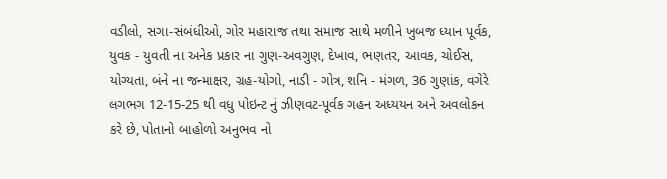વડીલો, સગા-સંબંધીઓ, ગોર મહારાજ તથા સમાજ સાથે મળીને ખુબજ ધ્યાન પૂર્વક, યુવક - યુવતી ના અનેક પ્રકાર ના ગુણ-અવગુણ, દેખાવ, ભણતર, આવક, ચોઈસ, યોગ્યતા, બંને ના જન્માક્ષર, ગ્રહ-યોગો, નાડી - ગોત્ર, શનિ - મંગળ, 36 ગુણાંક, વગેરે લગભગ 12-15-25 થી વધુ પોઇન્ટ નું ઝીણવટ-પૂર્વક ગહન અધ્યયન અને અવલોકન કરે છે, પોતાનો બાહોળો અનુભવ નો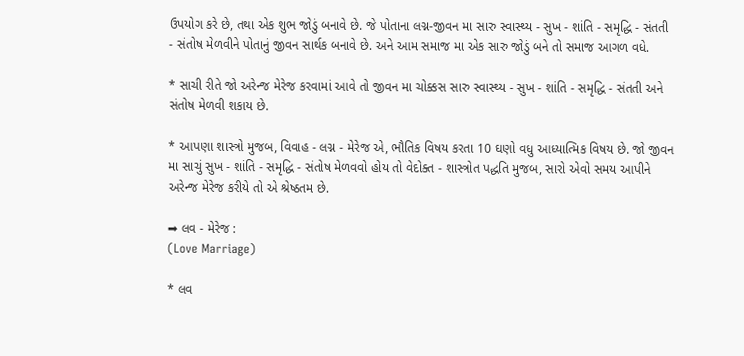ઉપયોગ કરે છે, તથા એક શુભ જોડું બનાવે છે. જે પોતાના લગ્ન-જીવન મા સારુ સ્વાસ્થ્ય - સુખ - શાંતિ - સમૃદ્ધિ - સંતતી - સંતોષ મેળવીને પોતાનું જીવન સાર્થક બનાવે છે. અને આમ સમાજ મા એક સારુ જોડું બને તો સમાજ આગળ વધે.

* સાચી રીતે જો અરેન્જ મેરેજ કરવામાં આવે તો જીવન મા ચોક્કસ સારુ સ્વાસ્થ્ય - સુખ - શાંતિ - સમૃદ્ધિ - સંતતી અને સંતોષ મેળવી શકાય છે.

* આપણા શાસ્ત્રો મુજબ, વિવાહ - લગ્ન - મેરેજ એ, ભૌતિક વિષય કરતા 10 ઘણો વધુ આધ્યાત્મિક વિષય છે. જો જીવન મા સાચું સુખ - શાંતિ - સમૃદ્ધિ - સંતોષ મેળવવો હોય તો વેદોક્ત - શાસ્ત્રોત પદ્ધતિ મુજબ, સારો એવો સમય આપીને અરેન્જ મેરેજ કરીયે તો એ શ્રેષ્ઠતમ છે.

➡ લવ - મેરેજ :
(Love Marriage)

* લવ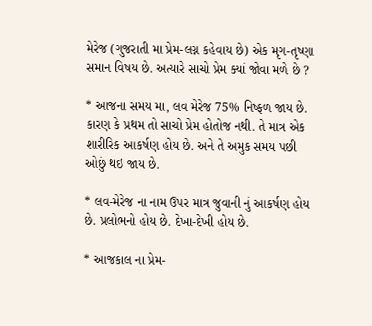મેરેજ (ગુજરાતી મા પ્રેમ-લગ્ન કહેવાય છે) એક મૃગ-તૃષ્ણા સમાન વિષય છે. અત્યારે સાચો પ્રેમ ક્યાં જોવા મળે છે ?

* આજના સમય મા, લવ મેરેજ 75% નિષ્ફળ જાય છે. કારણ કે પ્રથમ તો સાચો પ્રેમ હોતોજ નથી. તે માત્ર એક શારીરિક આકર્ષણ હોય છે. અને તે અમુક સમય પછી ઓછું થઇ જાય છે.

* લવ-મેરેજ ના નામ ઉપર માત્ર જુવાની નું આકર્ષણ હોય છે. પ્રલોભનો હોય છે. દેખા-દેખી હોય છે.

* આજકાલ ના પ્રેમ-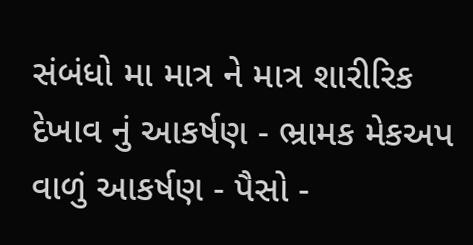સંબંધો મા માત્ર ને માત્ર શારીરિક દેખાવ નું આકર્ષણ - ભ્રામક મેકઅપ વાળું આકર્ષણ - પૈસો -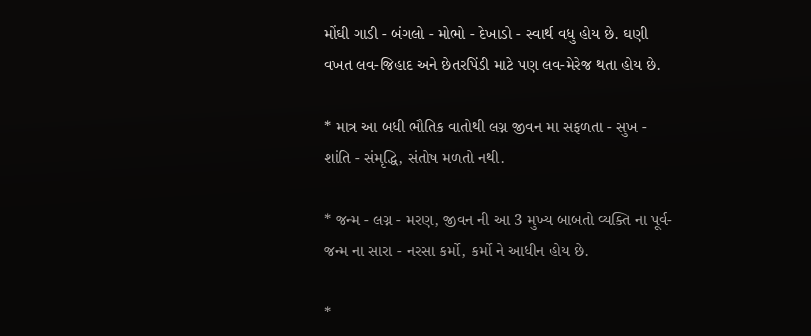મોંઘી ગાડી - બંગલો - મોભો - દેખાડો - સ્વાર્થ વધુ હોય છે. ઘણી વખત લવ-જિહાદ અને છેતરપિંડી માટે પણ લવ-મેરેજ થતા હોય છે.

* માત્ર આ બધી ભૌતિક વાતોથી લગ્ન જીવન મા સફળતા - સુખ - શાંતિ - સંમૃદ્ધિ, સંતોષ મળતો નથી.

* જન્મ - લગ્ન - મરણ, જીવન ની આ 3 મુખ્ય બાબતો વ્યક્તિ ના પૂર્વ-જન્મ ના સારા - નરસા કર્મો, કર્મો ને આધીન હોય છે.

*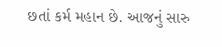છતાં કર્મ મહાન છે. આજનું સારુ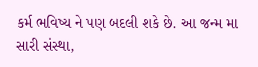કર્મ ભવિષ્ય ને પણ બદલી શકે છે. આ જન્મ મા સારી સંસ્થા,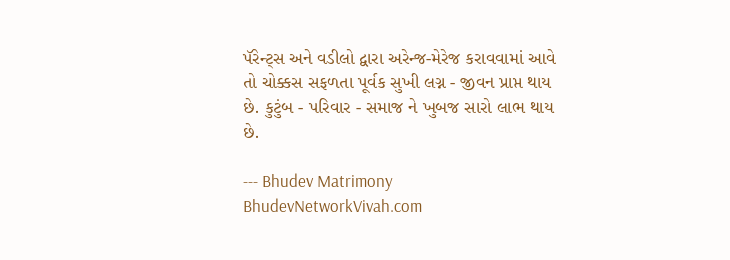પૅરેન્ટ્સ અને વડીલો દ્વારા અરેન્જ-મેરેજ કરાવવામાં આવે તો ચોક્કસ સફળતા પૂર્વક સુખી લગ્ન - જીવન પ્રાપ્ત થાય છે. કુટુંબ - પરિવાર - સમાજ ને ખુબજ સારો લાભ થાય છે.

--- Bhudev Matrimony
BhudevNetworkVivah.com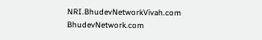NRI.BhudevNetworkVivah.com
BhudevNetwork.com